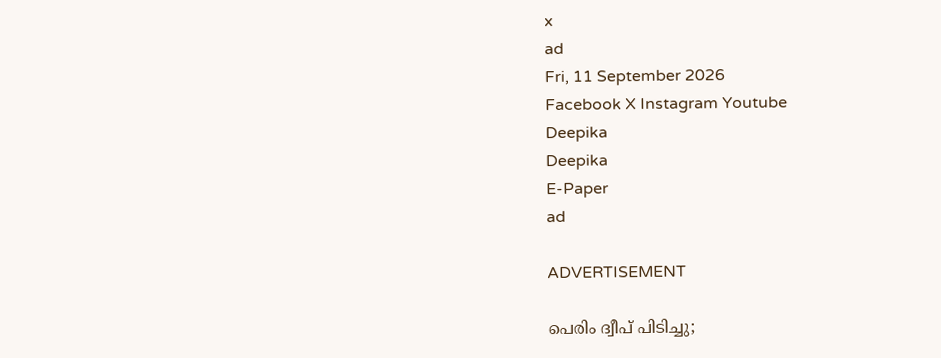x
ad
Fri, 11 September 2026
Facebook X Instagram Youtube
Deepika
Deepika
E-Paper
ad

ADVERTISEMENT

പെരിം ദ്വീപ് പിടിച്ചു;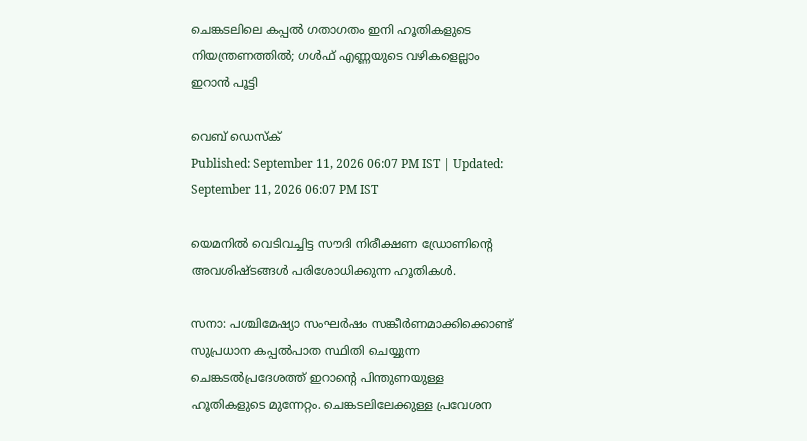ചെങ്കടലിലെ കപ്പൽ ഗതാഗതം ഇനി ഹൂതികളുടെ നിയന്ത്രണത്തിൽ; ഗൾഫ് എണ്ണയുടെ വഴികളെല്ലാം ഇറാൻ പൂട്ടി

വെബ് ഡെസ്ക്
Published: September 11, 2026 06:07 PM IST | Updated: September 11, 2026 06:07 PM IST

യെമനിൽ വെടിവച്ചിട്ട സൗദി നിരീക്ഷണ ഡ്രോണിന്‍റെ അവശിഷ്ടങ്ങൾ പരിശോധിക്കുന്ന ഹൂതികൾ.

സനാ: പശ്ചിമേഷ്യാ സംഘർഷം സങ്കീർണമാക്കിക്കൊണ്ട് സുപ്രധാന കപ്പൽപാത സ്ഥിതി ചെയ്യുന്ന ചെങ്കടൽപ്രദേശത്ത് ഇറാന്‍റെ പിന്തുണയുള്ള ഹൂതികളുടെ മുന്നേറ്റം. ചെങ്കടലിലേക്കുള്ള പ്രവേശന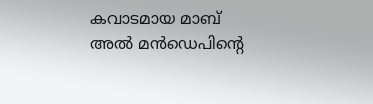കവാടമായ മാബ് അൽ മൻഡെപിന്‍റെ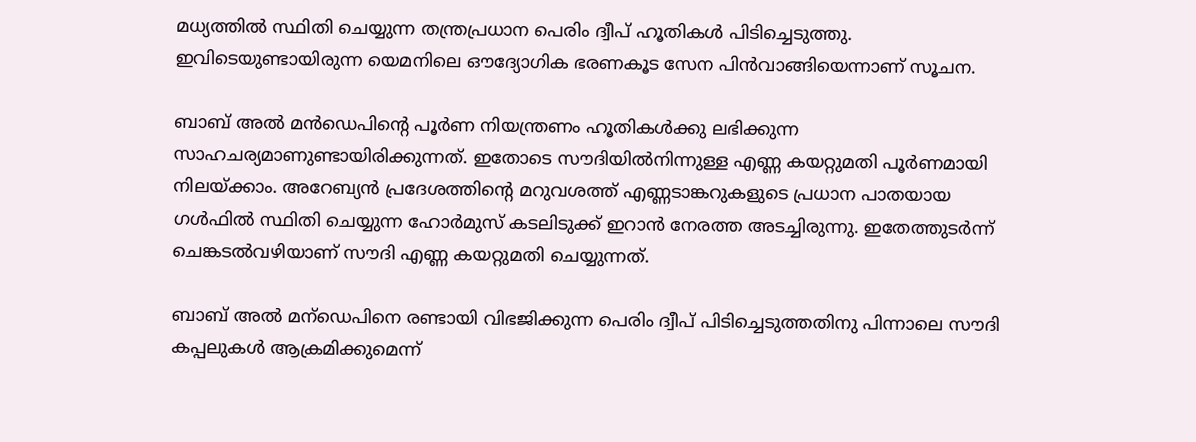മധ്യത്തിൽ സ്ഥിതി ചെയ്യുന്ന തന്ത്രപ്രധാന പെരിം ദ്വീപ് ഹൂതികൾ പിടിച്ചെടുത്തു. ഇവിടെയുണ്ടായിരുന്ന യെമനിലെ ഔദ്യോഗിക ഭരണകൂട സേന പിൻവാങ്ങിയെന്നാണ് സൂചന.

ബാബ് അൽ മൻഡെപിന്‍റെ പൂർണ നിയന്ത്രണം ഹൂതികൾക്കു ലഭിക്കുന്ന സാഹചര്യമാണുണ്ടായിരിക്കുന്നത്. ഇതോടെ സൗദിയിൽനിന്നുള്ള എണ്ണ കയറ്റുമതി പൂർണമായി നിലയ്ക്കാം. അറേബ്യൻ പ്രദേശത്തിന്‍റെ മറുവശത്ത് എണ്ണടാങ്കറുകളുടെ പ്രധാന പാതയായ ഗൾഫിൽ സ്ഥിതി ചെയ്യുന്ന ഹോർമുസ് കടലിടുക്ക് ഇറാൻ നേരത്ത അടച്ചിരുന്നു. ഇതേത്തുടർന്ന് ചെങ്കടൽവഴിയാണ് സൗദി എണ്ണ കയറ്റുമതി ചെയ്യുന്നത്.

ബാബ് അൽ മന്‌ഡെപിനെ രണ്ടായി വിഭജിക്കുന്ന പെരിം ദ്വീപ് പിടിച്ചെടുത്തതിനു പിന്നാലെ സൗദി കപ്പലുകൾ ആക്രമിക്കുമെന്ന്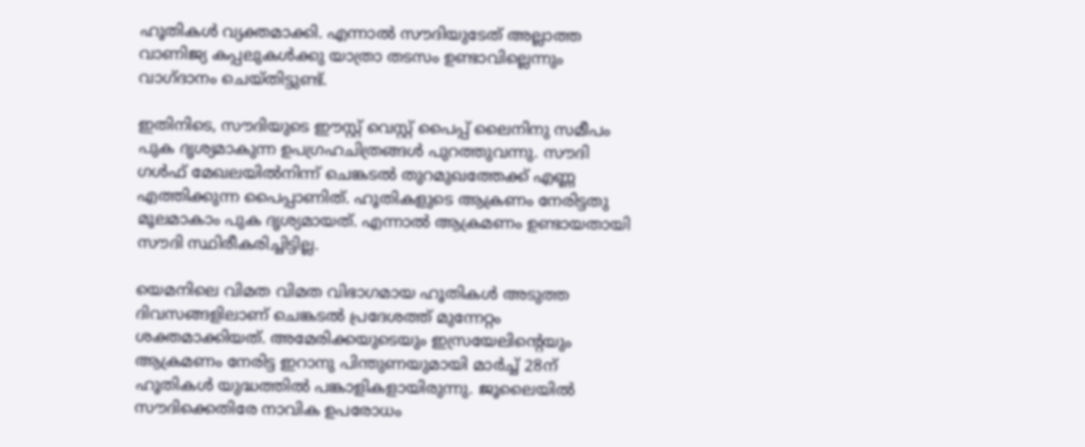ഹൂതികൾ വ്യക്തമാക്കി. എന്നാൽ സൗദിയുടേത് അല്ലാത്ത വാണിജ്യ കപ്പലുകൾക്കു യാത്രാ തടസം ഉണ്ടാവില്ലെന്നും വാഗ്ദാനം ചെയ്തിട്ടുണ്ട്.

ഇതിനിടെ, സൗദിയുടെ ഈസ്റ്റ് വെസ്റ്റ് പൈപ്പ് ലൈനിനു സമീപം പുക ദൃശ്യമാകുന്ന ഉപഗ്രഹചിത്രങ്ങൾ പുറത്തുവന്നു. സൗദി ഗൾഫ് മേഖലയിൽനിന്ന് ചെങ്കടൽ തുറമുഖത്തേക്ക് എണ്ണ എത്തിക്കുന്ന പൈപ്പാണിത്. ഹൂതികളുടെ ആക്രണം നേരിട്ടതു മൂലമാകാം പുക ദൃശ്യമായത്. എന്നാൽ ആക്രമണം ഉണ്ടായതായി സൗദി സ്ഥിരീകരിച്ചിട്ടില്ല.

യെമനിലെ വിമത വിമത വിഭാഗമായ ഹൂതികൾ അടുത്ത ദിവസങ്ങളിലാണ് ചെങ്കടൽ പ്രദേശത്ത് മുന്നേറ്റം ശക്തമാക്കിയത്. അമേരിക്കയുടെയും ഇസ്രയേലിന്‍റെയും ആക്രമണം നേരിട്ട ഇറാനു പിന്തുണയുമായി മാർച്ച് 28ന് ഹൂതികൾ യുദ്ധത്തിൽ പങ്കാളികളായിരുന്നു. ജൂലൈയിൽ സൗദിക്കെതിരേ നാവിക ഉപരോധം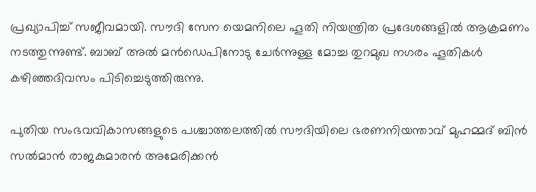പ്രഖ്യാപിച്ച് സജീവമായി. സൗദി സേന യെമനിലെ ഹൂതി നിയന്ത്രിത പ്രദേശങ്ങളിൽ ആക്രമണം നടത്തുന്നുണ്ട്. ബാബ് അൽ മൻഡെപിനോടു ചേർന്നുള്ള മോച്ച തുറമുഖ നഗരം ഹൂതികൾ കഴിഞ്ഞദിവസം പിടിച്ചെടുത്തിരുന്നു.

പുതിയ സംഭവവികാസങ്ങളുടെ പശ്ചാത്തലത്തിൽ സൗദിയിലെ ഭരണനിയന്താവ് മുഹമ്മദ് ബിൻ സൽമാൻ രാജകുമാരൻ അമേരിക്കൻ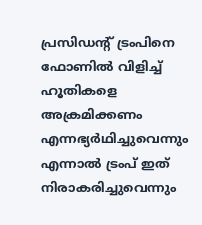പ്രസിഡന്‍റ് ട്രംപിനെ ഫോണിൽ വിളിച്ച് ഹൂതികളെ അക്രമിക്കണം എന്നഭ്യർഥിച്ചുവെന്നും എന്നാൽ ട്രംപ് ഇത് നിരാകരിച്ചുവെന്നും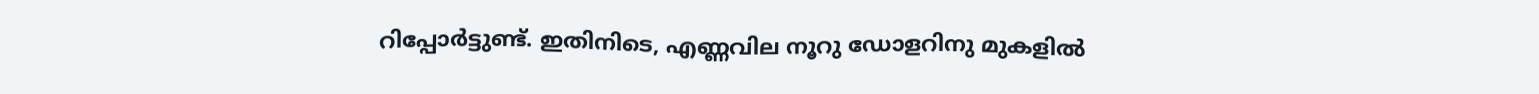റിപ്പോർട്ടുണ്ട്. ഇതിനിടെ, എണ്ണവില നൂറു ഡോളറിനു മുകളിൽ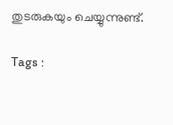തുടരുകയും ചെയ്യുന്നുണ്ട്.

Tags :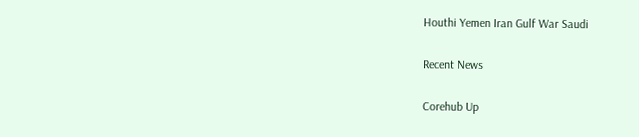Houthi Yemen Iran Gulf War Saudi

Recent News

Corehub Up